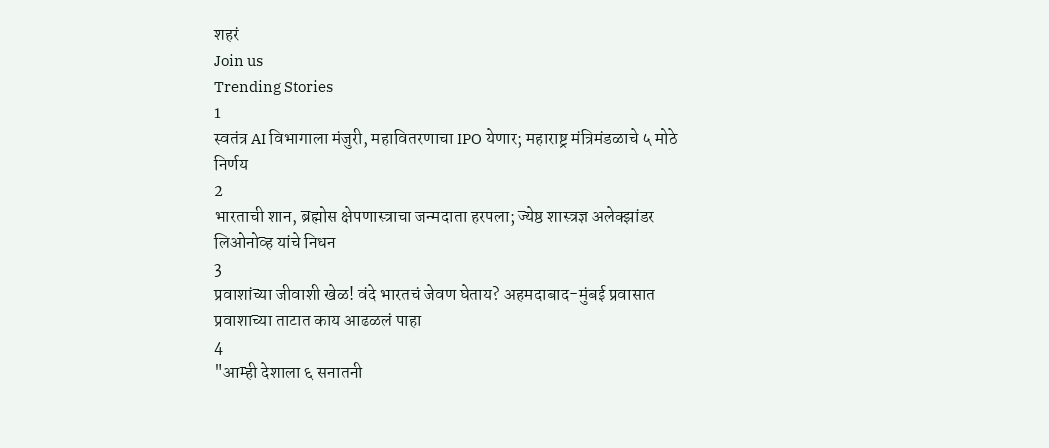शहरं
Join us
Trending Stories
1
स्वतंत्र AI विभागाला मंजुरी, महावितरणाचा IPO येणार; महाराष्ट्र मंत्रिमंडळाचे ५ मोठे निर्णय
2
भारताची शान, ब्रह्मोस क्षेपणास्त्राचा जन्मदाता हरपला; ज्येष्ठ शास्त्रज्ञ अलेक्झांडर लिओनोव्ह यांचे निधन
3
प्रवाशांच्या जीवाशी खेळ! वंदे भारतचं जेवण घेताय? अहमदाबाद-मुंबई प्रवासात प्रवाशाच्या ताटात काय आढळलं पाहा
4
"आम्ही देशाला ६ सनातनी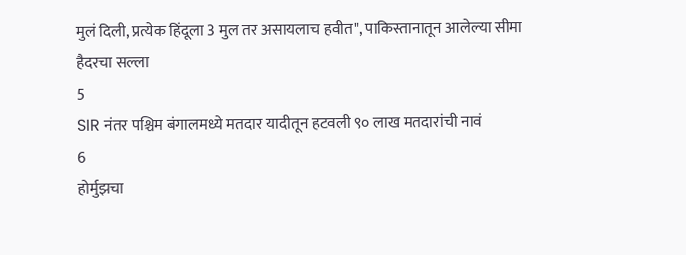मुलं दिली, प्रत्येक हिंदूला 3 मुल तर असायलाच हवीत", पाकिस्तानातून आलेल्या सीमा हैदरचा सल्ला
5
SIR नंतर पश्चिम बंगालमध्ये मतदार यादीतून हटवली ९० लाख मतदारांची नावं
6
होर्मुझचा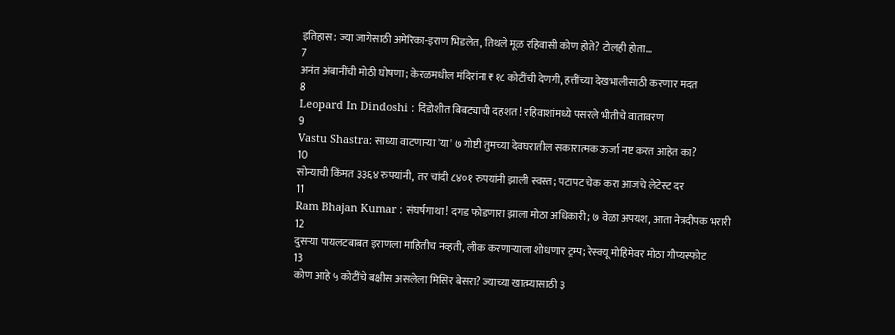इतिहास: ज्या जागेसाठी अमेरिका-इराण भिडलेत, तिथले मूळ रहिवासी कोण होते? टोलही होता...
7
अनंत अंबानींची मोठी घोषणा; केरळमधील मंदिरांना ₹१८ कोटींची देणगी, हत्तींच्या देखभालीसाठी करणार मदत
8
Leopard In Dindoshi : दिंडोशीत बिबट्याची दहशत! रहिवाशांमध्ये पसरले भीतीचे वातावरण
9
Vastu Shastra: साध्या वाटणाऱ्या 'या' ७ गोष्टी तुमच्या देवघरातील सकारात्मक ऊर्जा नष्ट करत आहेत का?
10
सोन्याची किंमत ३३६४ रुपयांनी, तर चांदी ८४०१ रुपयांनी झाली स्वस्त; पटापट चेक करा आजचे लेटेस्ट दर
11
Ram Bhajan Kumar : संघर्षगाथा! दगड फोडणारा झाला मोठा अधिकारी; ७ वेळा अपयश, आता नेत्रदीपक भरारी
12
दुसऱ्या पायलटबाबत इराणला माहितीच नव्हती, लीक करणाऱ्याला शोधणार ट्रम्प; रेस्क्यू मोहिमेवर मोठा गौप्यस्फोट
13
कोण आहे ५ कोटींचे बक्षीस असलेला मिसिर बेसरा? ज्याच्या खात्म्यासाठी ३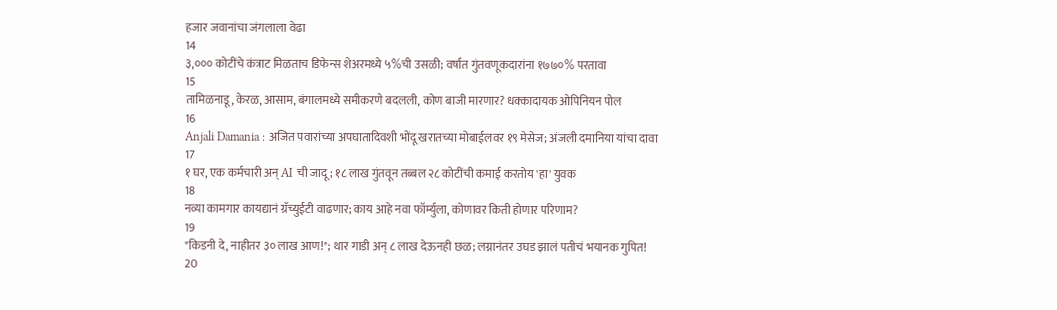हजार जवानांचा जंगलाला वेढा
14
३,००० कोटींचे कंत्राट मिळताच डिफेन्स शेअरमध्ये ५%ची उसळी; वर्षात गुंतवणूकदारांना १७७०% परतावा
15
तामिळनाडू, केरळ, आसाम, बंगालमध्ये समीकरणे बदलली, कोण बाजी मारणार? धक्कादायक ओपिनियन पोल
16
Anjali Damania : अजित पवारांच्या अपघातादिवशी भोंदू खरातच्या मोबाईलवर १९ मेसेज; अंजली दमानिया यांचा दावा
17
१ घर, एक कर्मचारी अन् AI ची जादू; १८ लाख गुंतवून तब्बल २८ कोटींची कमाई करतोय 'हा' युवक
18
नव्या कामगार कायद्यानं ग्रॅच्युईटी वाढणार; काय आहे नवा फॉर्म्युला, कोणावर किती होणार परिणाम?
19
"किडनी दे, नाहीतर ३० लाख आण!"; थार गाडी अन् ८ लाख देऊनही छळ; लग्नानंतर उघड झालं पतीचं भयानक गुपित!
20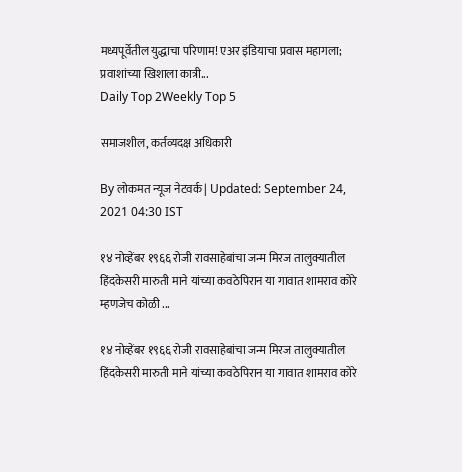मध्यपूर्वेतील युद्धाचा परिणाम! एअर इंडियाचा प्रवास महागला; प्रवाशांच्या खिशाला कात्री...
Daily Top 2Weekly Top 5

समाजशील, कर्तव्यदक्ष अधिकारी

By लोकमत न्यूज नेटवर्क | Updated: September 24, 2021 04:30 IST

१४ नोव्हेंबर १९६६ रोजी रावसाहेबांचा जन्म मिरज तालुक्यातील हिंदकेसरी मारुती माने यांच्या कवठेपिरान या गावात शामराव कोरे म्हणजेच कोळी ...

१४ नोव्हेंबर १९६६ रोजी रावसाहेबांचा जन्म मिरज तालुक्यातील हिंदकेसरी मारुती माने यांच्या कवठेपिरान या गावात शामराव कोरे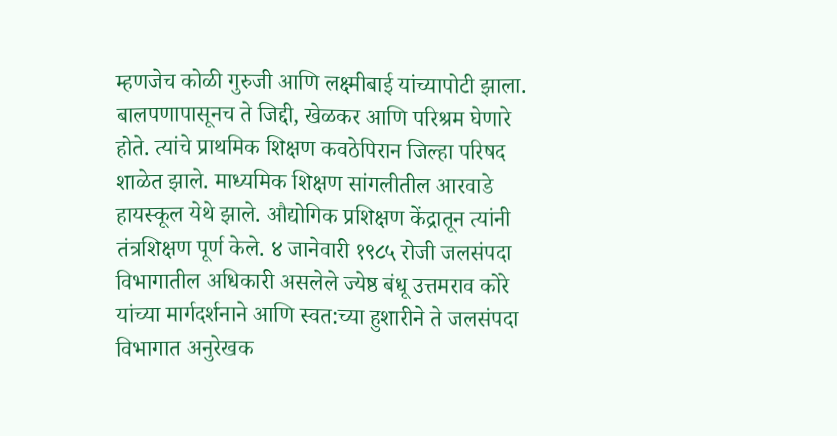म्हणजेच कोळी गुरुजी आणि लक्ष्मीबाई यांच्यापोटी झाला. बालपणापासूनच ते जिद्दी, खेळकर आणि परिश्रम घेणारे होते. त्यांचे प्राथमिक शिक्षण कवठेपिरान जिल्हा परिषद शाळेत झाले. माध्यमिक शिक्षण सांगलीतील आरवाडे हायस्कूल येथे झाले. औद्योगिक प्रशिक्षण केंद्रातून त्यांनी तंत्रशिक्षण पूर्ण केले. ४ जानेवारी १९८५ रोजी जलसंपदा विभागातील अधिकारी असलेले ज्येष्ठ बंधू उत्तमराव कोरे यांच्या मार्गदर्शनाने आणि स्वत:च्या हुशारीने ते जलसंपदा विभागात अनुरेखक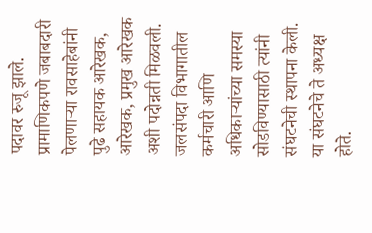पदावर रुजू झाले. प्रामाणिकपणे जबाबदारी पेलणाऱ्या रावसाहेबांनी पुढे सहायक आरेखक, आरेखक, प्रमुख आरेखक अशी पदोन्नती मिळवली. जलसंपदा विभागातील कर्मचारी आणि अधिकाऱ्यांच्या समस्या सोडविण्यासाठी त्यांनी संघटनेची स्थापना केली. या संघटनेचे ते अध्यक्ष होते.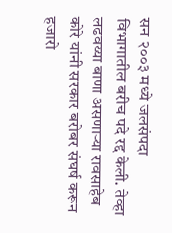सन २००३ मध्ये जलसंपदा विभागातील बरीच पदे रद्द केली. तेव्हा लढवय्या बाणा असणाऱ्या रावसाहेब कोरे यांनी सरकार बरोबर संघर्ष करून हजारो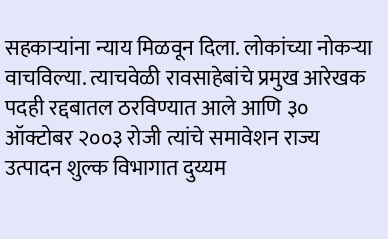सहकाऱ्यांना न्याय मिळवून दिला. लोकांच्या नोकऱ्या वाचविल्या. त्याचवेळी रावसाहेबांचे प्रमुख आरेखक पदही रद्दबातल ठरविण्यात आले आणि ३० ऑक्टोबर २००३ रोजी त्यांचे समावेशन राज्य उत्पादन शुल्क विभागात दुय्यम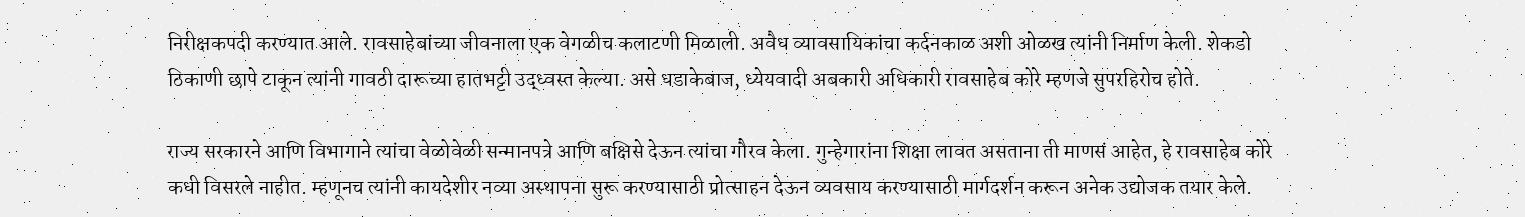निरीक्षकपदी करण्यात आले. रावसाहेबांच्या जीवनाला एक वेगळीच कलाटणी मिळाली. अवैध व्यावसायिकांचा कर्दनकाळ अशी ओळख त्यांनी निर्माण केली. शेकडो ठिकाणी छापे टाकून त्यांनी गावठी दारूच्या हातभट्टी उद्ध्वस्त केल्या. असे धडाकेबाज, ध्येयवादी अबकारी अधिकारी रावसाहेब कोरे म्हणजे सुपरहिरोच होते.

राज्य सरकारने आणि विभागाने त्यांचा वेळोवेळी सन्मानपत्रे आणि बक्षिसे देऊन त्यांचा गौरव केला. गुन्हेगारांना शिक्षा लावत असताना ती माणसं आहेत, हे रावसाहेब कोरे कधी विसरले नाहीत. म्हणूनच त्यांनी कायदेशीर नव्या अस्थापना सुरू करण्यासाठी प्रोत्साहन देऊन व्यवसाय करण्यासाठी मार्गदर्शन करून अनेक उद्योजक तयार केले.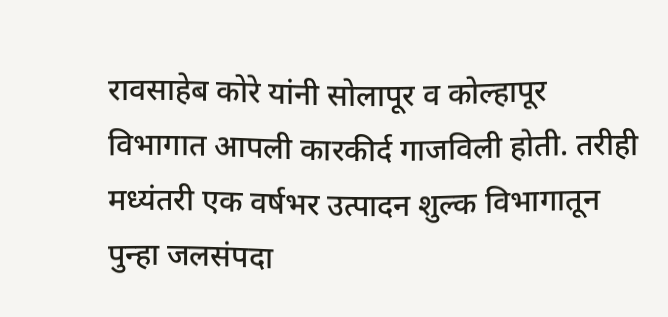रावसाहेब कोरे यांनी सोलापूर व कोल्हापूर विभागात आपली कारकीर्द गाजविली होती. तरीही मध्यंतरी एक वर्षभर उत्पादन शुल्क विभागातून पुन्हा जलसंपदा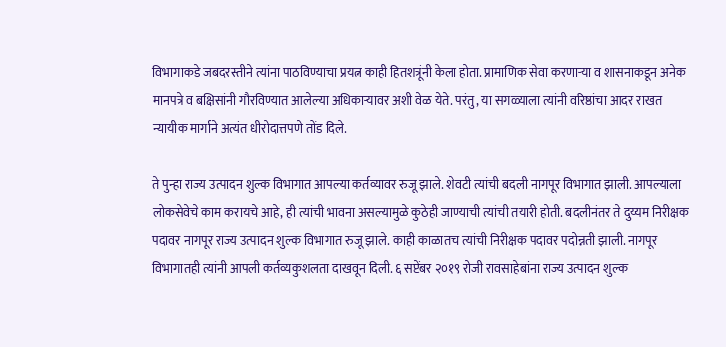विभागाकडे जबदरस्तीने त्यांना पाठविण्याचा प्रयत्न काही हितशत्रूंनी केला होता. प्रामाणिक सेवा करणाऱ्या व शासनाकडून अनेक मानपत्रे व बक्षिसांनी गौरविण्यात आलेल्या अधिकाऱ्यावर अशी वेळ येते. परंतु, या सगळ्याला त्यांनी वरिष्ठांचा आदर राखत न्यायीक मार्गाने अत्यंत धीरोदात्तपणे तोंड दिले.

ते पुन्हा राज्य उत्पादन शुल्क विभागात आपल्या कर्तव्यावर रुजू झाले. शेवटी त्यांची बदली नागपूर विभागात झाली. आपल्याला लोकसेवेचे काम करायचे आहे, ही त्यांची भावना असल्यामुळे कुठेही जाण्याची त्यांची तयारी होती. बदलीनंतर ते दुय्यम निरीक्षक पदावर नागपूर राज्य उत्पादन शुल्क विभागात रुजू झाले. काही काळातच त्यांची निरीक्षक पदावर पदोन्नती झाली. नागपूर विभागातही त्यांनी आपली कर्तव्यकुशलता दाखवून दिली. ६ सप्टेंबर २०१९ रोजी रावसाहेबांना राज्य उत्पादन शुल्क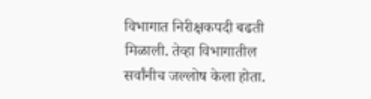विभागात निरीक्षकपदी बढती मिळाली. तेव्हा विभागातील सर्वांनीच जल्लोष केला होता.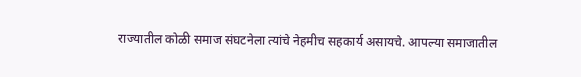राज्यातील कोळी समाज संघटनेला त्यांचे नेहमीच सहकार्य असायचे. आपल्या समाजातील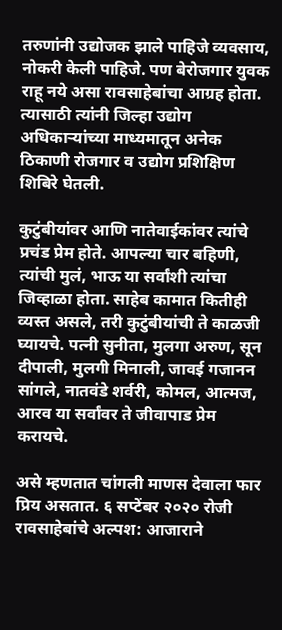तरुणांनी उद्योजक झाले पाहिजे व्यवसाय, नोकरी केली पाहिजे. पण बेरोजगार युवक राहू नये असा रावसाहेबांचा आग्रह होता. त्यासाठी त्यांनी जिल्हा उद्योग अधिकाऱ्यांच्या माध्यमातून अनेक ठिकाणी रोजगार व उद्योग प्रशिक्षिण शिबिरे घेतली.

कुटुंबीयांवर आणि नातेवाईकांवर त्यांचे प्रचंड प्रेम होते. आपल्या चार बहिणी, त्यांची मुलं, भाऊ या सर्वांशी त्यांचा जिव्हाळा होता. साहेब कामात कितीही व्यस्त असले, तरी कुटुंबीयांची ते काळजी घ्यायचे. पत्नी सुनीता, मुलगा अरुण, सून दीपाली, मुलगी मिनाली, जावई गजानन सांगले, नातवंडे शर्वरी, कोमल, आत्मज, आरव या सर्वांवर ते जीवापाड प्रेम करायचे.

असे म्हणतात चांगली माणस देवाला फार प्रिय असतात. ६ सप्टेंबर २०२० रोजी रावसाहेबांचे अल्पश: आजाराने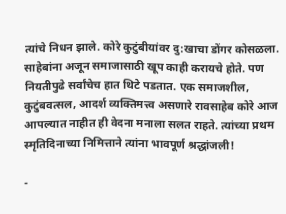त्यांचे निधन झाले. कोरे कुटुंबीयांवर दु:खाचा डोंगर कोसळला. साहेबांना अजून समाजासाठी खूप काही करायचे होते. पण नियतीपुढे सर्वांचेच हात थिटे पडतात. एक समाजशील, कुटुंबवत्सल, आदर्श व्यक्तिमत्त्व असणारे रावसाहेब कोरे आज आपल्यात नाहीत ही वेदना मनाला सलत राहते. त्यांच्या प्रथम स्मृतिदिनाच्या निमित्ताने त्यांना भावपूर्ण श्रद्धांजली!

-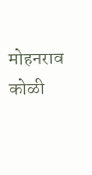मोहनराव कोळी